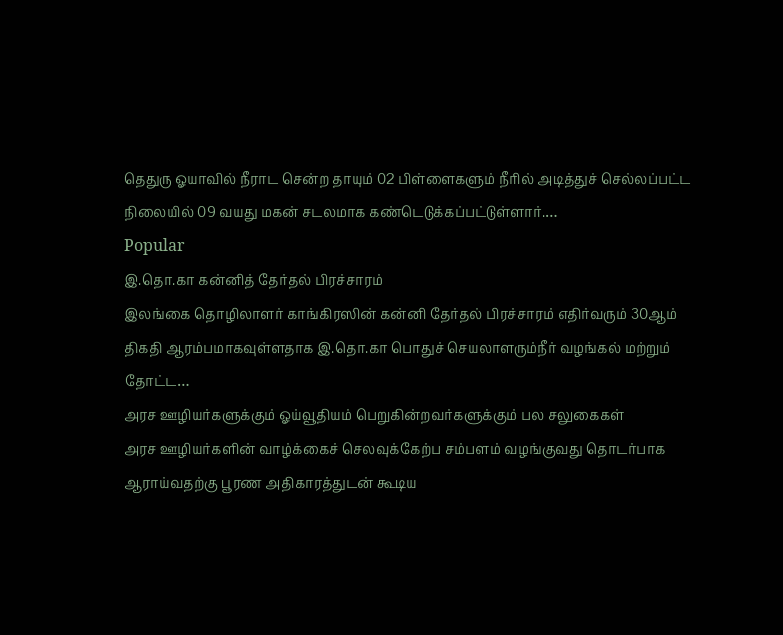தெதுரு ஓயாவில் நீராட சென்ற தாயும் 02 பிள்ளைகளும் நீரில் அடித்துச் செல்லப்பட்ட நிலையில் 09 வயது மகன் சடலமாக கண்டெடுக்கப்பட்டுள்ளார்.…
Popular
இ.தொ.கா கன்னித் தேர்தல் பிரச்சாரம்
இலங்கை தொழிலாளர் காங்கிரஸின் கன்னி தேர்தல் பிரச்சாரம் எதிர்வரும் 30ஆம் திகதி ஆரம்பமாகவுள்ளதாக இ.தொ.கா பொதுச் செயலாளரும்நீர் வழங்கல் மற்றும் தோட்ட…
அரச ஊழியர்களுக்கும் ஓய்வூதியம் பெறுகின்றவர்களுக்கும் பல சலுகைகள்
அரச ஊழியர்களின் வாழ்க்கைச் செலவுக்கேற்ப சம்பளம் வழங்குவது தொடர்பாக ஆராய்வதற்கு பூரண அதிகாரத்துடன் கூடிய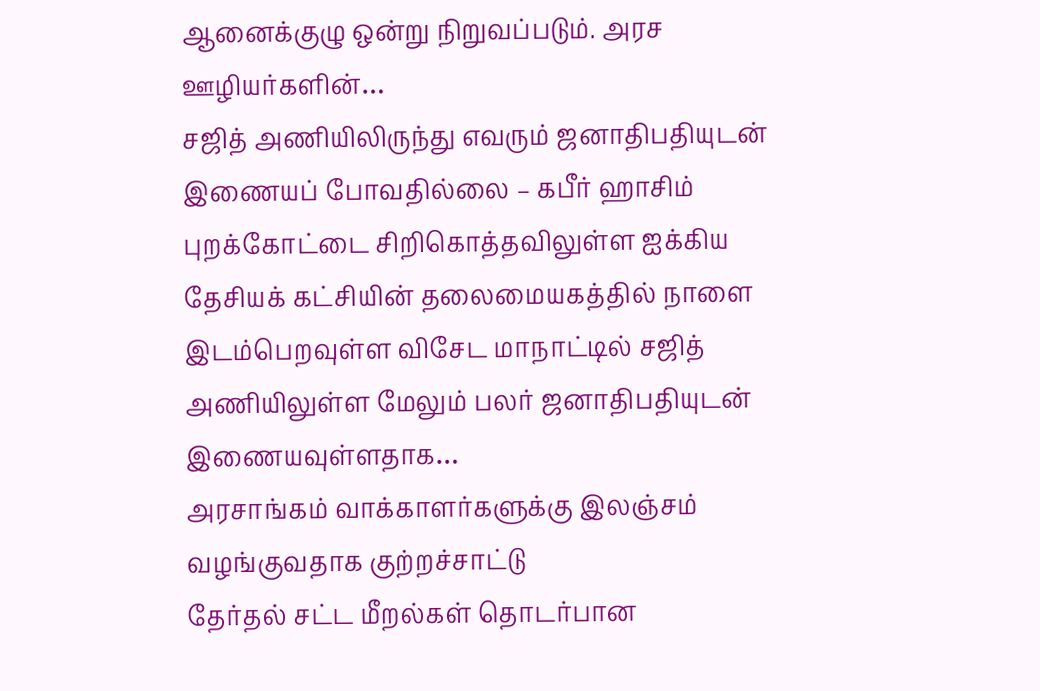ஆனைக்குழு ஒன்று நிறுவப்படும். அரச ஊழியர்களின்…
சஜித் அணியிலிருந்து எவரும் ஜனாதிபதியுடன் இணையப் போவதில்லை – கபீர் ஹாசிம்
புறக்கோட்டை சிறிகொத்தவிலுள்ள ஐக்கிய தேசியக் கட்சியின் தலைமையகத்தில் நாளை இடம்பெறவுள்ள விசேட மாநாட்டில் சஜித் அணியிலுள்ள மேலும் பலர் ஜனாதிபதியுடன் இணையவுள்ளதாக…
அரசாங்கம் வாக்காளர்களுக்கு இலஞ்சம் வழங்குவதாக குற்றச்சாட்டு
தேர்தல் சட்ட மீறல்கள் தொடர்பான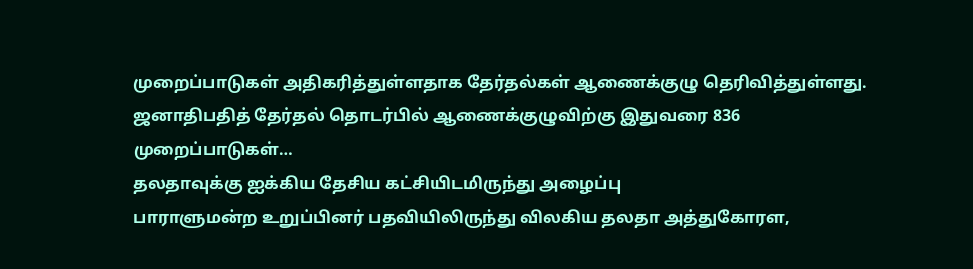முறைப்பாடுகள் அதிகரித்துள்ளதாக தேர்தல்கள் ஆணைக்குழு தெரிவித்துள்ளது. ஜனாதிபதித் தேர்தல் தொடர்பில் ஆணைக்குழுவிற்கு இதுவரை 836 முறைப்பாடுகள்…
தலதாவுக்கு ஐக்கிய தேசிய கட்சியிடமிருந்து அழைப்பு
பாராளுமன்ற உறுப்பினர் பதவியிலிருந்து விலகிய தலதா அத்துகோரள,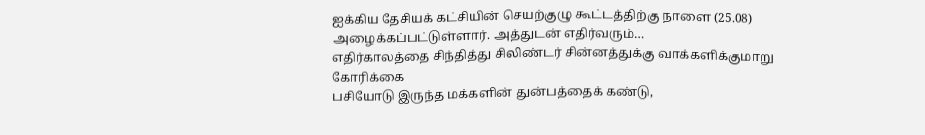ஐக்கிய தேசியக் கட்சியின் செயற்குழு கூட்டத்திற்கு நாளை (25.08) அழைக்கப்பட்டுள்ளார். அத்துடன் எதிர்வரும்…
எதிர்காலத்தை சிந்தித்து சிலிண்டர் சின்னத்துக்கு வாக்களிக்குமாறு கோரிக்கை
பசியோடு இருந்த மக்களின் துன்பத்தைக் கண்டு,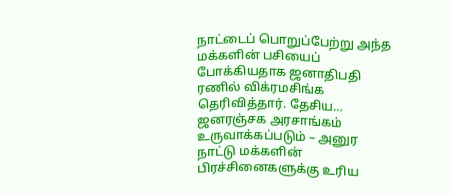நாட்டைப் பொறுப்பேற்று அந்த மக்களின் பசியைப் போக்கியதாக ஜனாதிபதி ரணில் விக்ரமசிங்க தெரிவித்தார். தேசிய…
ஜனரஞ்சக அரசாங்கம் உருவாக்கப்படும் – அனுர
நாட்டு மக்களின் பிரச்சினைகளுக்கு உரிய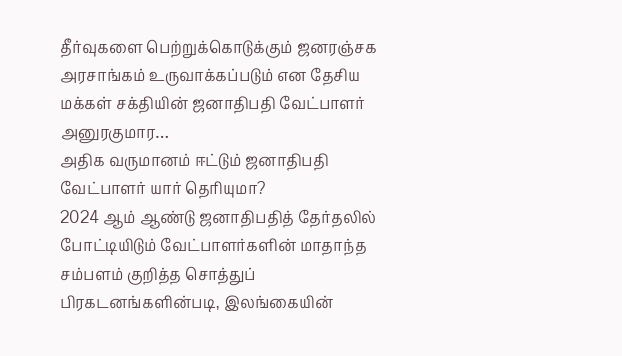தீர்வுகளை பெற்றுக்கொடுக்கும் ஜனரஞ்சக அரசாங்கம் உருவாக்கப்படும் என தேசிய மக்கள் சக்தியின் ஜனாதிபதி வேட்பாளர் அனுரகுமார…
அதிக வருமானம் ஈட்டும் ஜனாதிபதி வேட்பாளர் யார் தெரியுமா?
2024 ஆம் ஆண்டு ஜனாதிபதித் தேர்தலில் போட்டியிடும் வேட்பாளர்களின் மாதாந்த சம்பளம் குறித்த சொத்துப் பிரகடனங்களின்படி, இலங்கையின்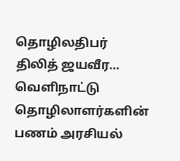தொழிலதிபர் திலித் ஜயவீர…
வெளிநாட்டு தொழிலாளர்களின் பணம் அரசியல்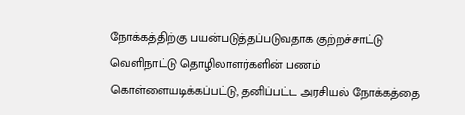நோக்கத்திற்கு பயன்படுத்தப்படுவதாக குற்றச்சாட்டு
வெளிநாட்டு தொழிலாளர்களின் பணம் கொள்ளையடிக்கப்பட்டு, தனிப்பட்ட அரசியல் நோக்கத்தை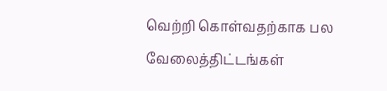வெற்றி கொள்வதற்காக பல வேலைத்திட்டங்கள்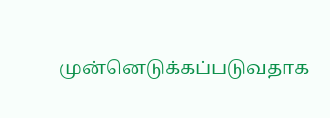முன்னெடுக்கப்படுவதாக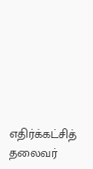எதிர்க்கட்சித் தலைவர்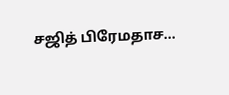சஜித் பிரேமதாச…